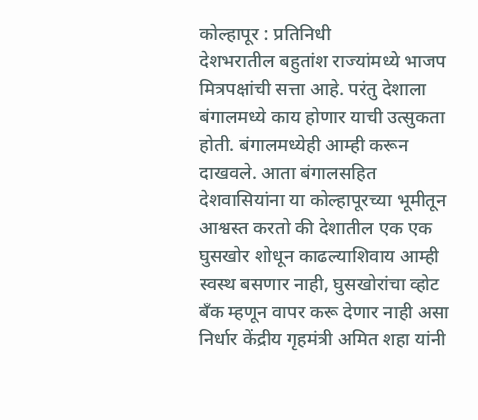कोल्हापूर : प्रतिनिधी
देशभरातील बहुतांश राज्यांमध्ये भाजप मित्रपक्षांची सत्ता आहे. परंतु देशाला बंगालमध्ये काय होणार याची उत्सुकता होती. बंगालमध्येही आम्ही करून दाखवले. आता बंगालसहित देशवासियांना या कोल्हापूरच्या भूमीतून आश्वस्त करतो की देशातील एक एक घुसखोर शोधून काढल्याशिवाय आम्ही स्वस्थ बसणार नाही, घुसखोरांचा व्होट बँक म्हणून वापर करू देणार नाही असा निर्धार केंद्रीय गृहमंत्री अमित शहा यांनी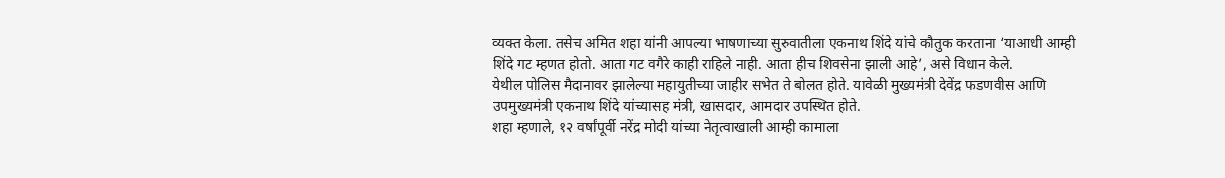व्यक्त केला. तसेच अमित शहा यांनी आपल्या भाषणाच्या सुरुवातीला एकनाथ शिंदे यांचे कौतुक करताना ‘याआधी आम्ही शिंदे गट म्हणत होतो. आता गट वगैरे काही राहिले नाही. आता हीच शिवसेना झाली आहे’, असे विधान केले.
येथील पोलिस मैदानावर झालेल्या महायुतीच्या जाहीर सभेत ते बोलत होते. यावेळी मुख्यमंत्री देवेंद्र फडणवीस आणि उपमुख्यमंत्री एकनाथ शिंदे यांच्यासह मंत्री, खासदार, आमदार उपस्थित होते.
शहा म्हणाले, १२ वर्षांपूर्वी नरेंद्र मोदी यांच्या नेतृत्वाखाली आम्ही कामाला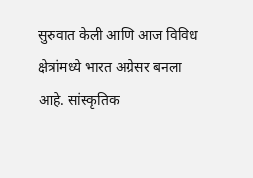सुरुवात केली आणि आज विविध क्षेत्रांमध्ये भारत अग्रेसर बनला आहे. सांस्कृतिक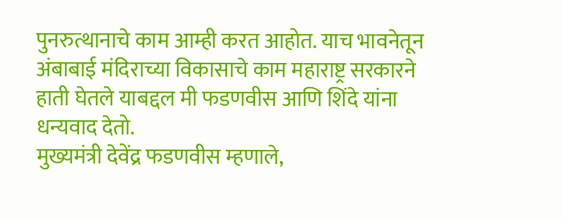पुनरुत्थानाचे काम आम्ही करत आहोत. याच भावनेतून अंबाबाई मंदिराच्या विकासाचे काम महाराष्ट्र सरकारने हाती घेतले याबद्दल मी फडणवीस आणि शिंदे यांना धन्यवाद देतो.
मुख्यमंत्री देवेंद्र फडणवीस म्हणाले,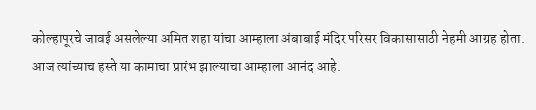कोल्हापूरचे जावई असलेल्या अमित शहा यांचा आम्हाला अंबाबाई मंदिर परिसर विकासासाठी नेहमी आग्रह होता. आज त्यांच्याच हस्ते या कामाचा प्रारंभ झाल्याचा आम्हाला आनंद आहे.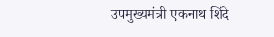उपमुख्यमंत्री एकनाथ शिंदे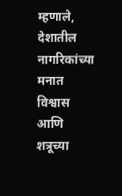म्हणाले, देशातील नागरिकांच्या मनात विश्वास आणि शत्रूच्या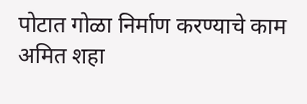पोटात गोळा निर्माण करण्याचे काम अमित शहा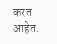करत आहेत.